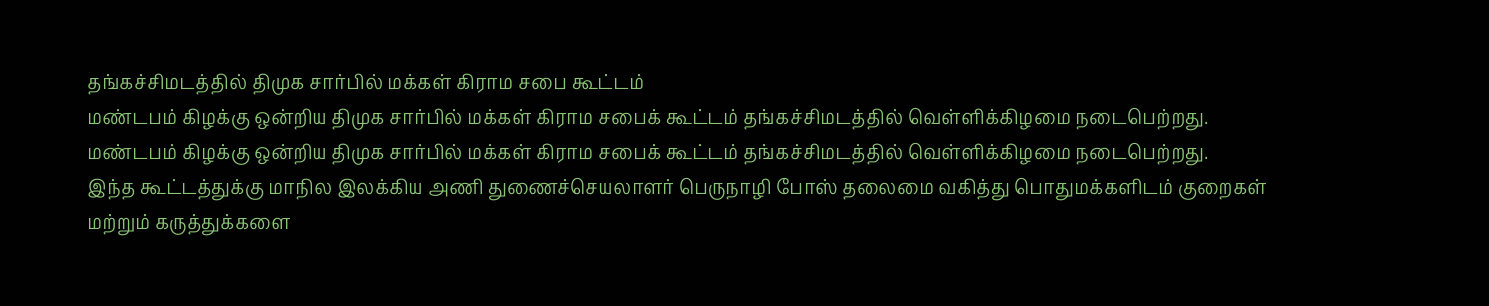தங்கச்சிமடத்தில் திமுக சார்பில் மக்கள் கிராம சபை கூட்டம்
மண்டபம் கிழக்கு ஒன்றிய திமுக சார்பில் மக்கள் கிராம சபைக் கூட்டம் தங்கச்சிமடத்தில் வெள்ளிக்கிழமை நடைபெற்றது.
மண்டபம் கிழக்கு ஒன்றிய திமுக சார்பில் மக்கள் கிராம சபைக் கூட்டம் தங்கச்சிமடத்தில் வெள்ளிக்கிழமை நடைபெற்றது.
இந்த கூட்டத்துக்கு மாநில இலக்கிய அணி துணைச்செயலாளர் பெருநாழி போஸ் தலைமை வகித்து பொதுமக்களிடம் குறைகள் மற்றும் கருத்துக்களை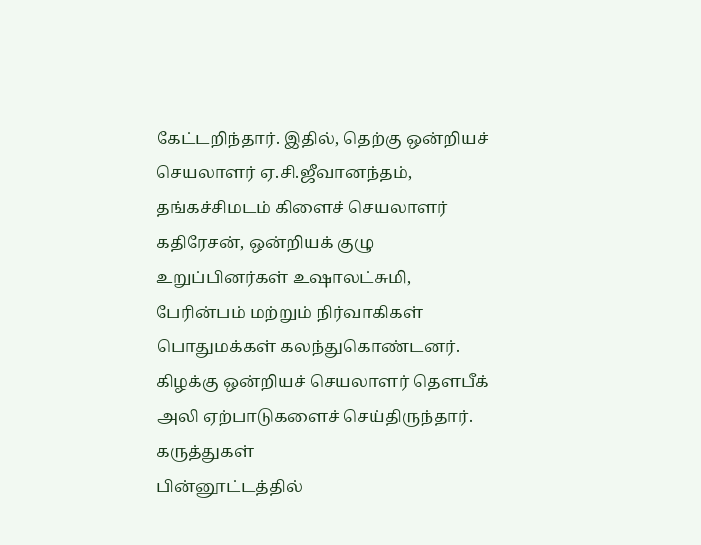கேட்டறிந்தார். இதில், தெற்கு ஒன்றியச் செயலாளர் ஏ.சி.ஜீவானந்தம், தங்கச்சிமடம் கிளைச் செயலாளர் கதிரேசன், ஒன்றியக் குழு உறுப்பினர்கள் உஷாலட்சுமி, பேரின்பம் மற்றும் நிர்வாகிகள் பொதுமக்கள் கலந்துகொண்டனர். கிழக்கு ஒன்றியச் செயலாளர் தௌபீக் அலி ஏற்பாடுகளைச் செய்திருந்தார்.
கருத்துகள்
பின்னூட்டத்தில்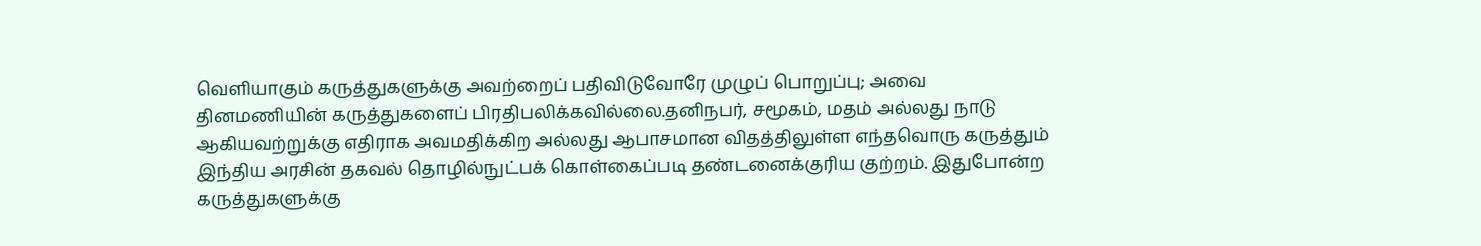வெளியாகும் கருத்துகளுக்கு அவற்றைப் பதிவிடுவோரே முழுப் பொறுப்பு; அவை தினமணியின் கருத்துகளைப் பிரதிபலிக்கவில்லை.தனிநபர், சமூகம், மதம் அல்லது நாடு ஆகியவற்றுக்கு எதிராக அவமதிக்கிற அல்லது ஆபாசமான விதத்திலுள்ள எந்தவொரு கருத்தும் இந்திய அரசின் தகவல் தொழில்நுட்பக் கொள்கைப்படி தண்டனைக்குரிய குற்றம். இதுபோன்ற கருத்துகளுக்கு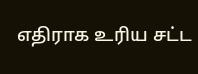எதிராக உரிய சட்ட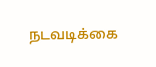நடவடிக்கை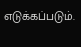எடுக்கப்படும்.